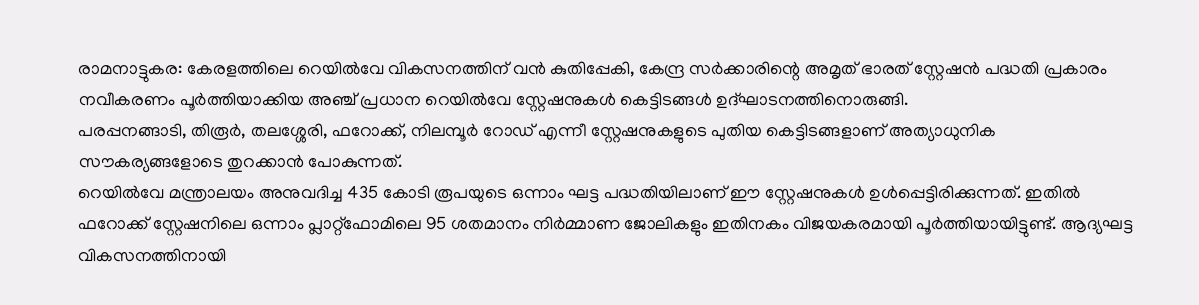രാമനാട്ടുകര: കേരളത്തിലെ റെയിൽവേ വികസനത്തിന് വൻ കുതിപ്പേകി, കേന്ദ്ര സർക്കാരിന്റെ അമൃത് ഭാരത് സ്റ്റേഷൻ പദ്ധതി പ്രകാരം നവീകരണം പൂർത്തിയാക്കിയ അഞ്ച് പ്രധാന റെയിൽവേ സ്റ്റേഷനുകൾ കെട്ടിടങ്ങൾ ഉദ്ഘാടനത്തിനൊരുങ്ങി.
പരപ്പനങ്ങാടി, തിരൂർ, തലശ്ശേരി, ഫറോക്ക്, നിലമ്പൂർ റോഡ് എന്നീ സ്റ്റേഷനുകളുടെ പുതിയ കെട്ടിടങ്ങളാണ് അത്യാധുനിക സൗകര്യങ്ങളോടെ തുറക്കാൻ പോകുന്നത്.
റെയിൽവേ മന്ത്രാലയം അനുവദിച്ച 435 കോടി രൂപയുടെ ഒന്നാം ഘട്ട പദ്ധതിയിലാണ് ഈ സ്റ്റേഷനുകൾ ഉൾപ്പെട്ടിരിക്കുന്നത്. ഇതിൽ ഫറോക്ക് സ്റ്റേഷനിലെ ഒന്നാം പ്ലാറ്റ്ഫോമിലെ 95 ശതമാനം നിർമ്മാണ ജോലികളും ഇതിനകം വിജയകരമായി പൂർത്തിയായിട്ടുണ്ട്. ആദ്യഘട്ട വികസനത്തിനായി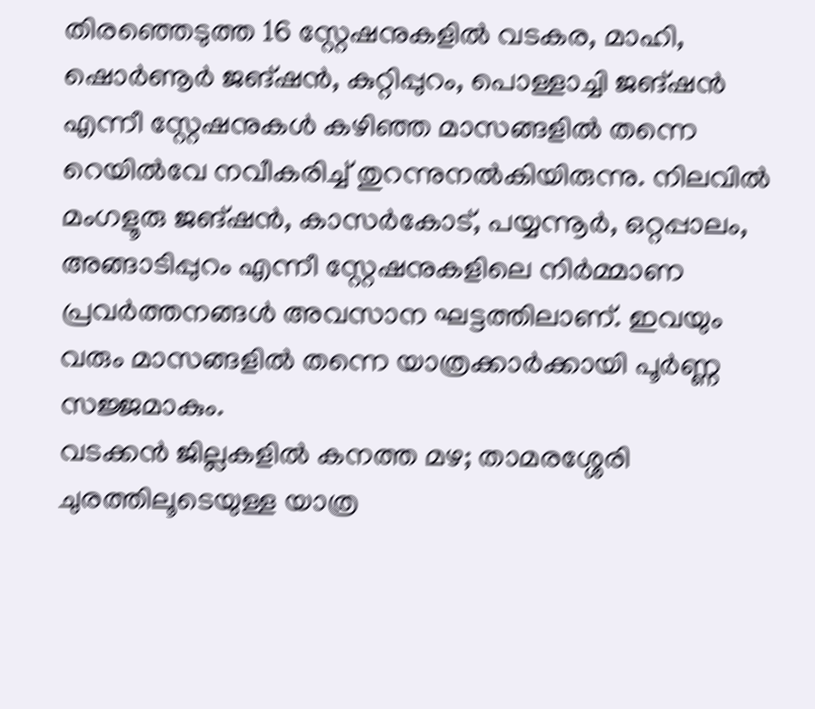തിരഞ്ഞെടുത്ത 16 സ്റ്റേഷനുകളിൽ വടകര, മാഹി, ഷൊർണൂർ ജങ്ഷൻ, കുറ്റിപ്പുറം, പൊള്ളാച്ചി ജങ്ഷൻ എന്നീ സ്റ്റേഷനുകൾ കഴിഞ്ഞ മാസങ്ങളിൽ തന്നെ റെയിൽവേ നവീകരിച്ച് തുറന്നുനൽകിയിരുന്നു. നിലവിൽ മംഗളൂരു ജങ്ഷൻ, കാസർകോട്, പയ്യന്നൂർ, ഒറ്റപ്പാലം, അങ്ങാടിപ്പുറം എന്നീ സ്റ്റേഷനുകളിലെ നിർമ്മാണ പ്രവർത്തനങ്ങൾ അവസാന ഘട്ടത്തിലാണ്. ഇവയും വരും മാസങ്ങളിൽ തന്നെ യാത്രക്കാർക്കായി പൂർണ്ണ സജ്ജമാകും.
വടക്കൻ ജില്ലകളിൽ കനത്ത മഴ; താമരശ്ശേരി ചുരത്തിലൂടെയുള്ള യാത്ര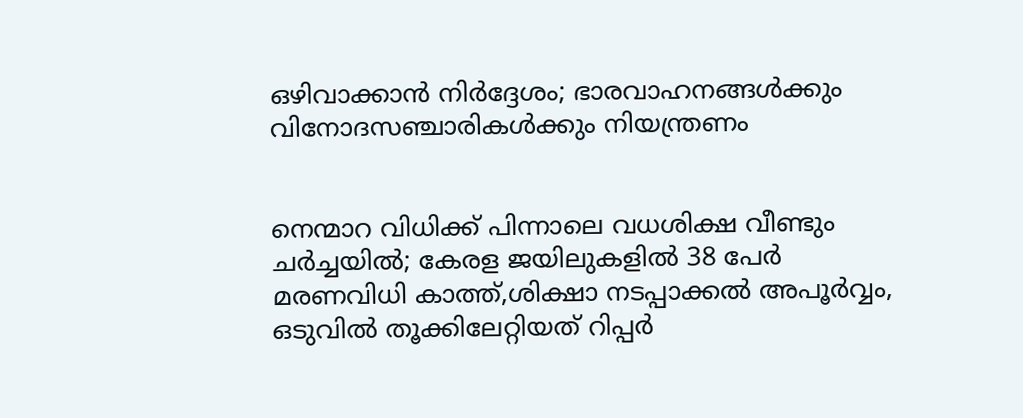ഒഴിവാക്കാൻ നിർദ്ദേശം; ഭാരവാഹനങ്ങൾക്കും വിനോദസഞ്ചാരികൾക്കും നിയന്ത്രണം


നെന്മാറ വിധിക്ക് പിന്നാലെ വധശിക്ഷ വീണ്ടും ചർച്ചയിൽ; കേരള ജയിലുകളിൽ 38 പേർ മരണവിധി കാത്ത്,ശിക്ഷാ നടപ്പാക്കൽ അപൂർവ്വം, ഒടുവിൽ തൂക്കിലേറ്റിയത് റിപ്പർ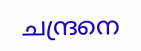ചന്ദ്രനെ